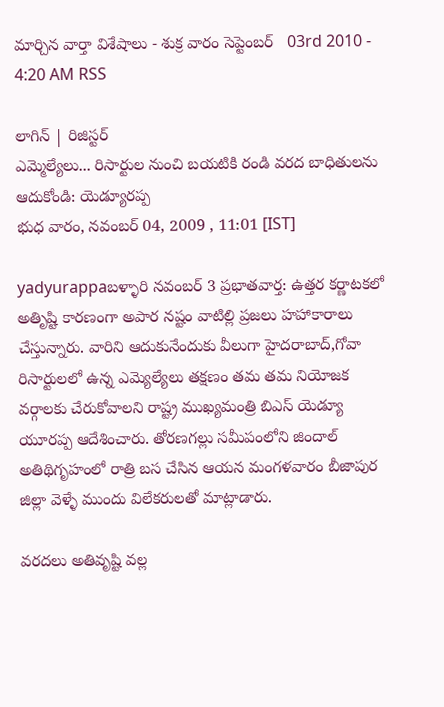మార్చిన వార్తా విశేషాలు - శుక్ర వారం సెప్టెంబర్   03rd 2010 - 4:20 AM RSS

లాగిన్ | రిజిస్టర్
ఎమ్మెల్యేలు... రిసార్టుల నుంచి బయటికి రండి వరద బాధితులను ఆదుకోండి: యెడ్యూరప్ప
భుధ వారం, నవంబర్ 04, 2009 , 11:01 [IST]

yadyurappaబళ్ళారి నవంబర్‌ 3 ప్రభాతవార్త: ఉత్తర కర్ణాటకలో అతిృష్టి కారణంగా అపార నష్టం వాటిల్లి ప్రజలు హహాకారాలు చేస్తున్నారు. వారిని ఆదుకునేందుకు వీలుగా హైదరాబాద్‌,గోవా రిసార్టులలో ఉన్న ఎమ్యెల్యేలు తక్షణం తమ తమ నియోజక వర్గాలకు చేరుకోవాలని రాష్ట్ర ముఖ్యమంత్రి బిఎస్‌ యెడ్యూ యూరప్ప ఆదేశించారు. తోరణగల్లు సమీపంలోని జిందాల్‌ అతిథిగృహంలో రాత్రి బస చేసిన ఆయన మంగళవారం బీజాపుర జిల్లా వెళ్ళే ముందు విలేకరులతో మాట్లాడారు.

వరదలు అతివృష్టి వల్ల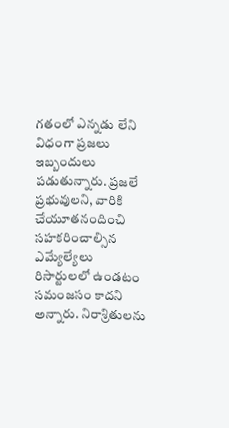గతంలో ఎన్నడు లేని విధంగా ప్రజలు ఇబ్బందులు పడుతున్నారు. ప్రజలే ప్రభువులని, వారికి చేయూతనందించి సహకరించాల్సిన ఎమ్యేల్యేలు రిసార్టులలో ఉండటం సమంజసం కాదని అన్నారు. నిరాశ్రితులను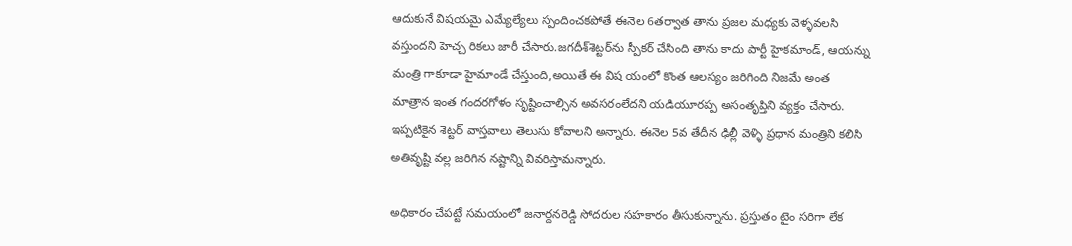ఆదుకునే విషయమై ఎమ్యేల్యేలు స్పందించకపోతే ఈనెల 6తర్వాత తాను ప్రజల మధ్యకు వెళ్ళవలసి వస్తుందని హెచ్చ రికలు జారీ చేసారు.జగదీశ్‌శెట్టర్‌ను స్పీకర్‌ చేసింది తాను కాదు పార్టీ హైకమాండ్‌, ఆయన్ను మంత్రి గాకూడా హైమాండే చేస్తుంది,అయితే ఈ విష యంలో కొంత ఆలస్యం జరిగింది నిజమే అంత మాత్రాన ఇంత గందరగోళం సృష్టించాల్సిన అవసరంలేదని యడియూరప్ప అసంతృప్తిని వ్యక్తం చేసారు. ఇప్పటికైన శెట్టర్‌ వాస్తవాలు తెలుసు కోవాలని అన్నారు. ఈనెల 5వ తేదీన ఢిల్లీ వెళ్ళి ప్రధాన మంత్రిని కలిసి అతివృష్టి వల్ల జరిగిన నష్టాన్ని వివరిస్తామన్నారు.

అధికారం చేపట్టే సమయంలో జనార్దనరెడ్డి సోదరుల సహకారం తీసుకున్నాను. ప్రస్తుతం టైం సరిగా లేక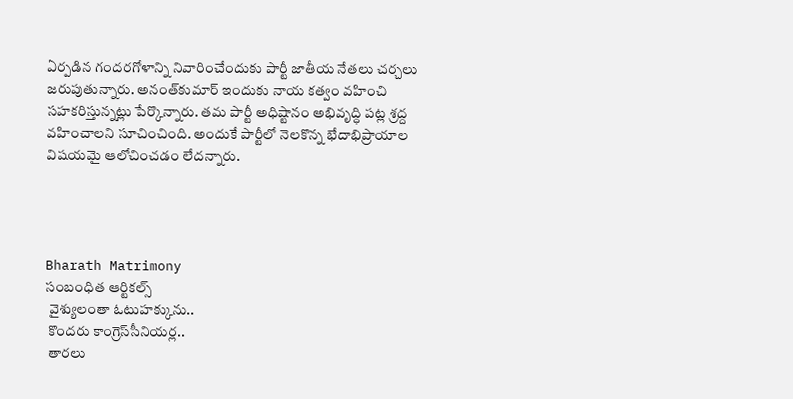ఏర్పడిన గందరగోళాన్ని నివారించేందుకు పార్టీ జాతీయ నేతలు చర్చలు జరుపుతున్నారు. అనంత్‌కుమార్‌ ఇందుకు నాయ కత్వం వహించి సహకరిస్తున్నట్లు పేర్కొన్నారు. తమ పార్టీ అధిష్టానం అభివృద్ధి పట్ల శ్రద్ద వహించాలని సూచించింది. అందుకే పార్టీలో నెలకొన్న భేదాభిప్రాయాల విషయమై ఆలోచించడం లేదన్నారు.




Bharath Matrimony
సంబంధిత ఆర్టికల్స్
 వైశ్యులంతా ఓటుహక్కును..
 కొందరు కాంగ్రెస్‌సీనియర్ల..
 తారలు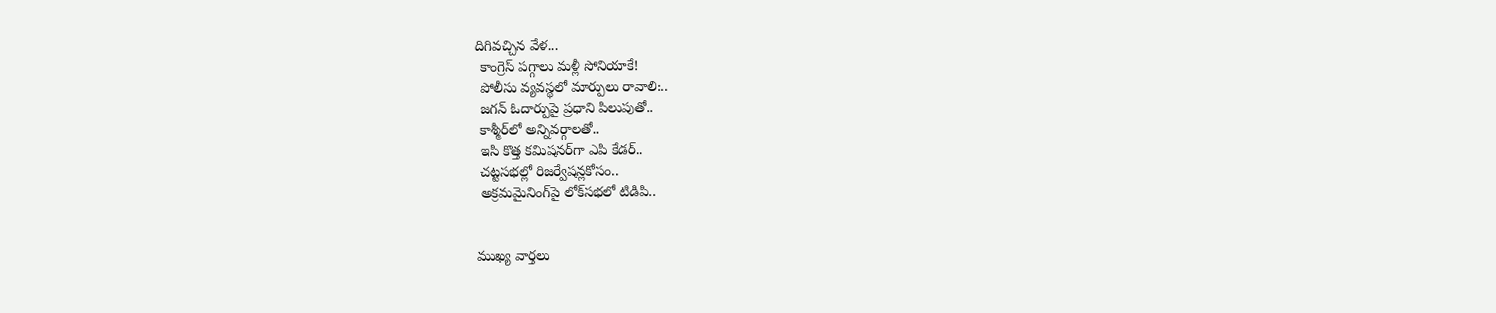దిగివచ్చిన వేళ...
 కాంగ్రెస్‌ పగ్గాలు మళ్లీ సోనియాకే!
 పోలీసు వ్యవస్థలో మార్పులు రావాలి:..
 జగన్‌ ఓదార్పుపై ప్రధాని పిలుపుతో..
 కాశ్మీర్‌లో అన్నివర్గాలతో..
 ఇసి కొత్త కమిషనర్‌గా ఎపి కేడర్‌..
 చట్టసభల్లో రిజర్వేషన్లకోసం..
 అక్రమమైనింగ్‌పై లోక్‌సభలో టిడిపి..


ముఖ్య వార్తలు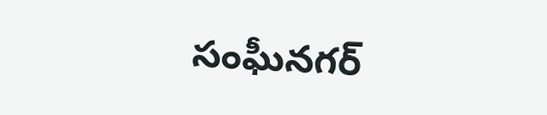సంఘీనగర్‌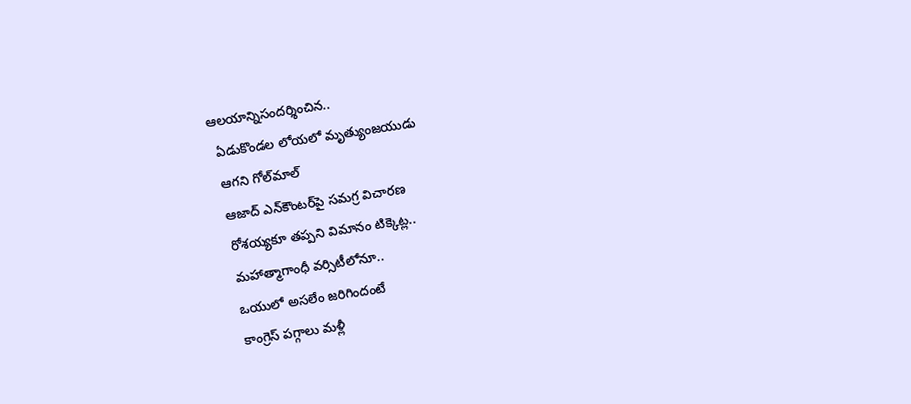ఆలయాన్నిసందర్శించిన..
  ఏడుకొండల లోయలో మృత్యుంజయుడు
  ఆగని గోల్‌మాల్‌
  ఆజాద్‌ ఎన్‌కౌంటర్‌పై సమగ్ర విచారణ
  రోశయ్యకూ తప్పని విమానం టిక్కెట్ల..
  మహాత్మాగాంధీ వర్సిటీలోనూ..
  ఒయులో అసలేం జరిగిందంటే
  కాంగ్రెస్‌ పగ్గాలు మళ్లీ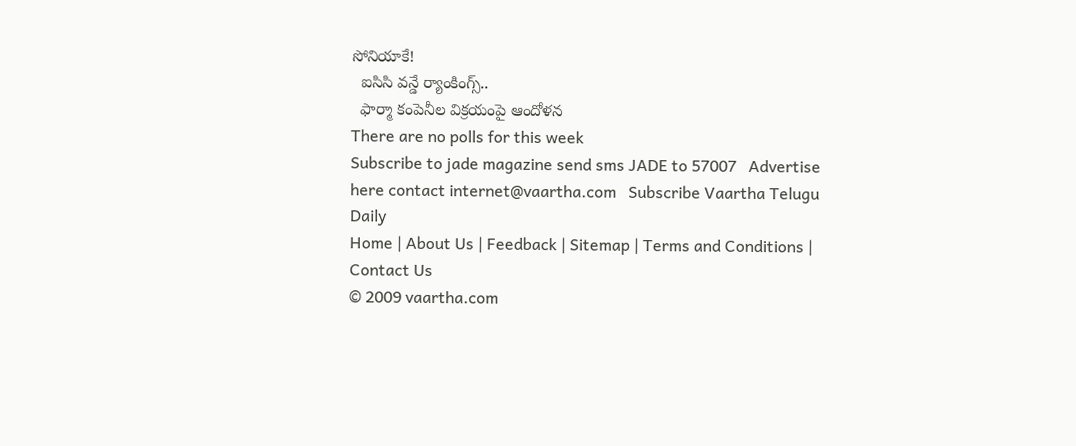సోనియాకే!
  ఐసిసి వన్డే ర్యాంకింగ్స్‌..
  ఫార్మా కంపెనీల విక్రయంపై ఆందోళన
There are no polls for this week
Subscribe to jade magazine send sms JADE to 57007   Advertise here contact internet@vaartha.com   Subscribe Vaartha Telugu Daily
Home | About Us | Feedback | Sitemap | Terms and Conditions | Contact Us
© 2009 vaartha.com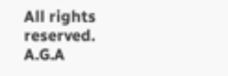All rights reserved. A.G.A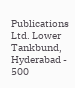Publications Ltd. Lower Tankbund, Hyderabad - 500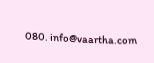080. info@vaartha.com